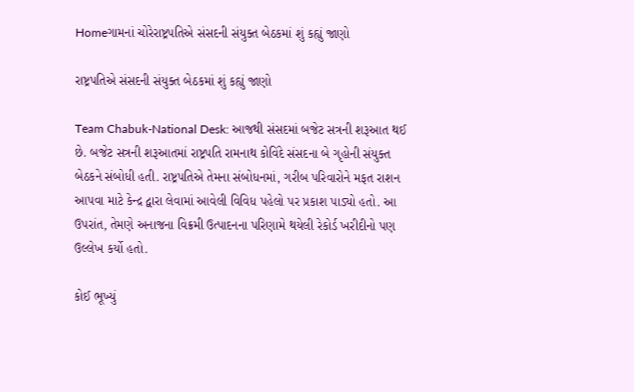Homeગામનાં ચોરેરાષ્ટ્રપતિએ સંસદની સંયુક્ત બેઠકમાં શું કહ્યું જાણો

રાષ્ટ્રપતિએ સંસદની સંયુક્ત બેઠકમાં શું કહ્યું જાણો

Team Chabuk-National Desk: આજથી સંસદમાં બજેટ સત્રની શરૂઆત થઈ છે. બજેટ સત્રની શરૂઆતમાં રાષ્ટ્રપતિ રામનાથ કોવિંદે સંસદના બે ગૃહોની સંયુક્ત બેઠકને સંબોધી હતી. રાષ્ટ્રપતિએ તેમના સંબોધનમાં, ગરીબ પરિવારોને મફત રાશન આપવા માટે કેન્દ્ર દ્વારા લેવામાં આવેલી વિવિધ પહેલો પર પ્રકાશ પાડ્યો હતો. આ ઉપરાંત, તેમણે અનાજના વિક્રમી ઉત્પાદનના પરિણામે થયેલી રેકોર્ડ ખરીદીનો પણ ઉલ્લેખ કર્યો હતો.

કોઈ ભૂખ્યું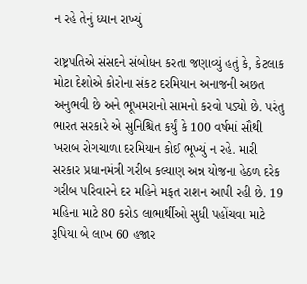ન રહે તેનું ધ્યાન રાખ્યું

રાષ્ટ્રપતિએ સંસદને સંબોધન કરતા જણાવ્યું હતું કે, કેટલાક મોટા દેશોએ કોરોના સંકટ દરમિયાન અનાજની અછત અનુભવી છે અને ભૂખમરાનો સામનો કરવો પડ્યો છે. પરંતુ ભારત સરકારે એ સુનિશ્ચિત કર્યું કે 100 વર્ષમાં સૌથી ખરાબ રોગચાળા દરમિયાન કોઈ ભૂખ્યું ન રહે. મારી સરકાર પ્રધાનમંત્રી ગરીબ કલ્યાણ અન્ન યોજના હેઠળ દરેક ગરીબ પરિવારને દર મહિને મફત રાશન આપી રહી છે. 19 મહિના માટે 80 કરોડ લાભાર્થીઓ સુધી પહોંચવા માટે રૂપિયા બે લાખ 60 હજાર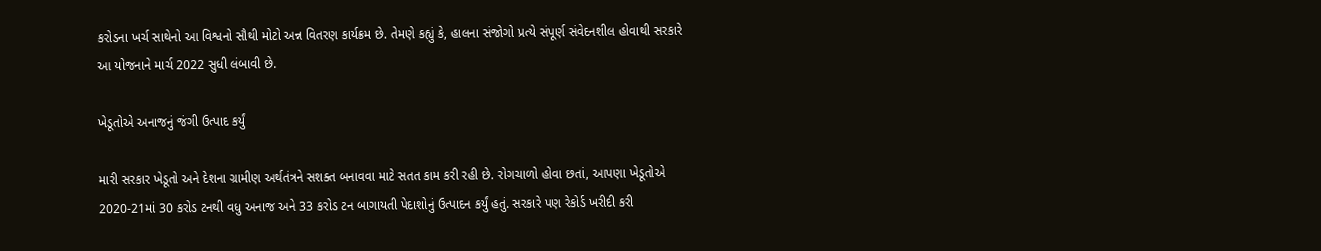કરોડના ખર્ચ સાથેનો આ વિશ્વનો સૌથી મોટો અન્ન વિતરણ કાર્યક્રમ છે. તેમણે કહ્યું કે, હાલના સંજોગો પ્રત્યે સંપૂર્ણ સંવેદનશીલ હોવાથી સરકારે આ યોજનાને માર્ચ 2022 સુધી લંબાવી છે.

ખેડૂતોએ અનાજનું જંગી ઉત્પાદ કર્યું

મારી સરકાર ખેડૂતો અને દેશના ગ્રામીણ અર્થતંત્રને સશક્ત બનાવવા માટે સતત કામ કરી રહી છે. રોગચાળો હોવા છતાં, આપણા ખેડૂતોએ 2020-21માં 30 કરોડ ટનથી વધુ અનાજ અને 33 કરોડ ટન બાગાયતી પેદાશોનું ઉત્પાદન કર્યું હતું. સરકારે પણ રેકોર્ડ ખરીદી કરી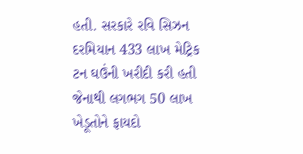હતી. સરકારે રવિ સિઝન દરમિયાન 433 લાખ મેટ્રિક ટન ઘઉંની ખરીદી કરી હતી જેનાથી લગભગ 50 લાખ ખેડૂતોને ફાયદો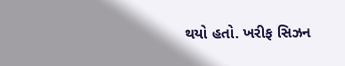થયો હતો. ખરીફ સિઝન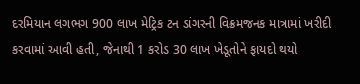દરમિયાન લગભગ 900 લાખ મેટ્રિક ટન ડાંગરની વિક્રમજનક માત્રામાં ખરીદી કરવામાં આવી હતી, જેનાથી 1 કરોડ 30 લાખ ખેડૂતોને ફાયદો થયો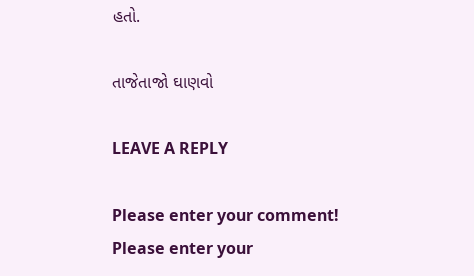હતો.

તાજેતાજો ઘાણવો

LEAVE A REPLY

Please enter your comment!
Please enter your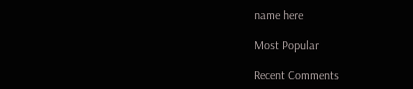name here

Most Popular

Recent Comments